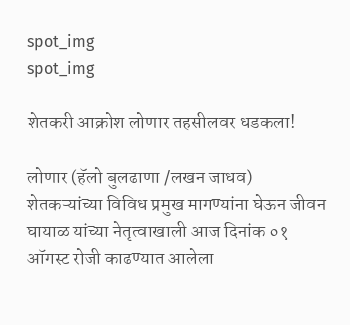spot_img
spot_img

शेतकरी आक्रोश लोणार तहसीलवर धडकला!

लोणार (हॅलो बुलढाणा /लखन जाधव) शेतकऱ्यांच्या विविध प्रमुख मागण्यांना घेऊन जीवन घायाळ यांच्या नेतृत्वाखाली आज दिनांक ०१ ऑगस्ट रोजी काढण्यात आलेला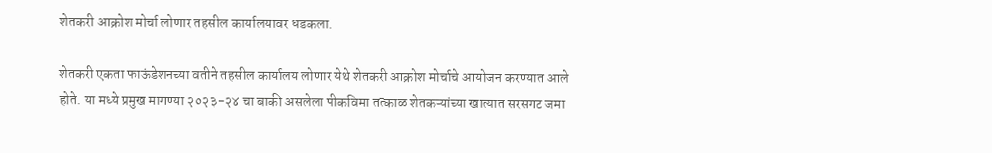शेतकरी आक्रोश मोर्चा लोणार तहसील कार्यालयावर धडकला.

शेतकरी एकता फाऊंडेशनच्या वतीने तहसील कार्यालय लोणार येथे शेतकरी आक्रोश मोर्चाचे आयोजन करण्यात आले होते. या मध्ये प्रमुख मागण्या २०२३-२४ चा बाकी असलेला पीकविमा तत्काळ शेतकऱ्यांच्या खात्यात सरसगट जमा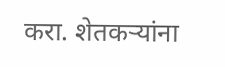करा. शेतकऱ्यांना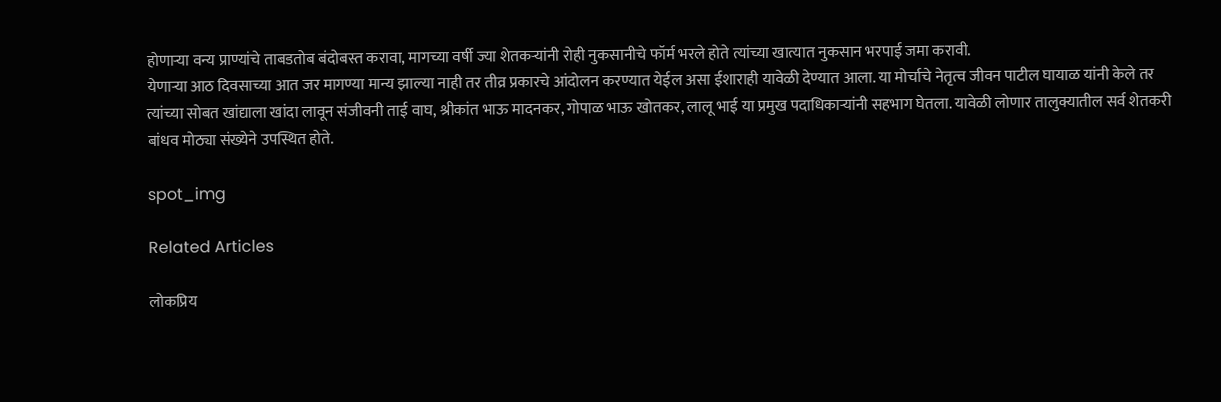होणाऱ्या वन्य प्राण्यांचे ताबडतोब बंदोबस्त करावा, मागच्या वर्षी ज्या शेतकऱ्यांनी रोही नुकसानीचे फॉर्म भरले होते त्यांच्या खात्यात नुकसान भरपाई जमा करावी.
येणाऱ्या आठ दिवसाच्या आत जर मागण्या मान्य झाल्या नाही तर तीव्र प्रकारचे आंदोलन करण्यात येईल असा ईशाराही यावेळी देण्यात आला. या मोर्चाचे नेतृत्व जीवन पाटील घायाळ यांनी केले तर त्यांच्या सोबत खांद्याला खांदा लावून संजीवनी ताई वाघ, श्रीकांत भाऊ मादनकर, गोपाळ भाऊ खोतकर, लालू भाई या प्रमुख पदाधिकाऱ्यांनी सहभाग घेतला. यावेळी लोणार तालुक्यातील सर्व शेतकरी बांधव मोठ्या संख्येने उपस्थित होते.

spot_img

Related Articles

लोकप्रिय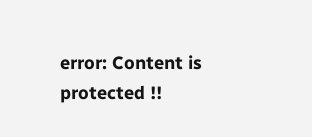error: Content is protected !!